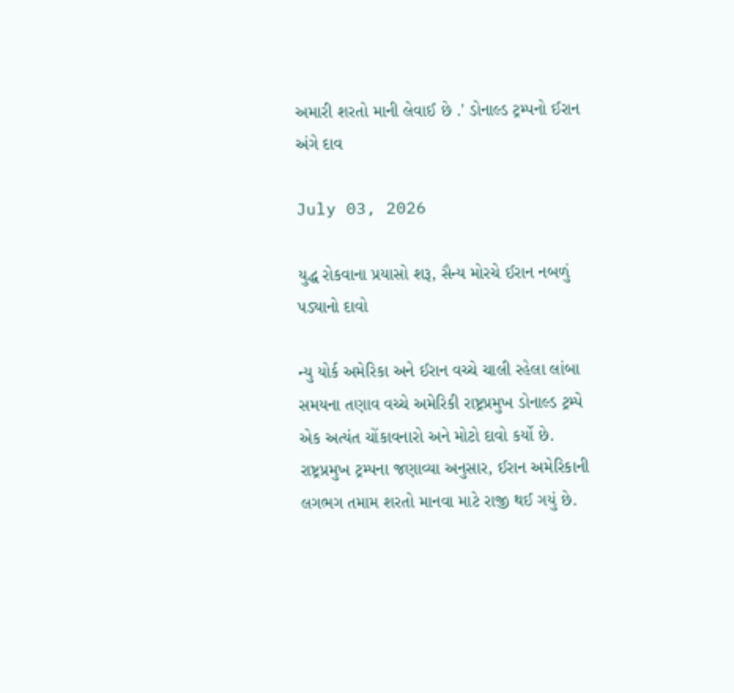અમારી શરતો માની લેવાઈ છે .' ડોનાલ્ડ ટ્રમ્પનો ઈરાન અંગે દાવ

July 03, 2026

યુદ્ધ રોકવાના પ્રયાસો શરૂ, સૈન્ય મોરચે ઈરાન નબળું પડ્યાનો દાવો

ન્યુ યોર્ક અમેરિકા અને ઈરાન વચ્ચે ચાલી રહેલા લાંબા સમયના તણાવ વચ્ચે અમેરિકી રાષ્ટ્રપ્રમુખ ડોનાલ્ડ ટ્રમ્પે એક અત્યંત ચોંકાવનારો અને મોટો દાવો કર્યો છે. રાષ્ટ્રપ્રમુખ ટ્રમ્પના જણાવ્યા અનુસાર, ઈરાન અમેરિકાની લગભગ તમામ શરતો માનવા માટે રાજી થઈ ગયું છે.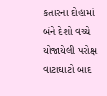કતારના દોહામાં બંને દેશો વચ્ચે યોજાયેલી પરોક્ષ વાટાઘાટો બાદ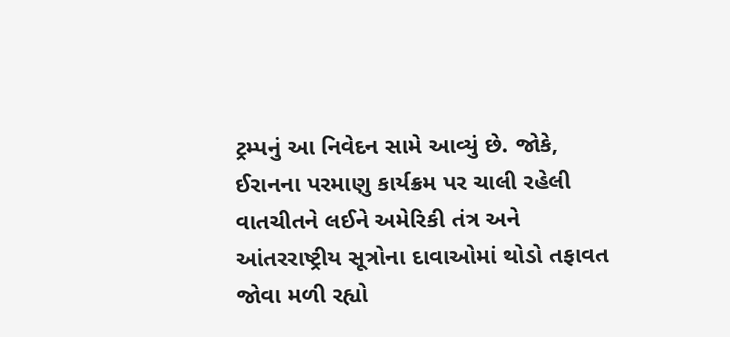ટ્રમ્પનું આ નિવેદન સામે આવ્યું છે. જોકે, ઈરાનના પરમાણુ કાર્યક્રમ પર ચાલી રહેલી વાતચીતને લઈને અમેરિકી તંત્ર અને આંતરરાષ્ટ્રીય સૂત્રોના દાવાઓમાં થોડો તફાવત જોવા મળી રહ્યો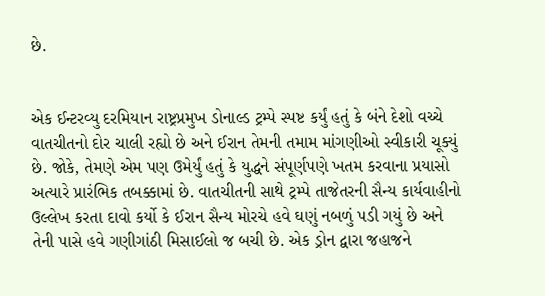છે.


એક ઈન્ટરવ્યુ દરમિયાન રાષ્ટ્રપ્રમુખ ડોનાલ્ડ ટ્રમ્પે સ્પષ્ટ કર્યું હતું કે બંને દેશો વચ્ચે વાતચીતનો દોર ચાલી રહ્યો છે અને ઈરાન તેમની તમામ માંગણીઓ સ્વીકારી ચૂક્યું છે. જોકે, તેમણે એમ પણ ઉમેર્યું હતું કે યુદ્ધને સંપૂર્ણપણે ખતમ કરવાના પ્રયાસો અત્યારે પ્રારંભિક તબક્કામાં છે. વાતચીતની સાથે ટ્રમ્પે તાજેતરની સૈન્ય કાર્યવાહીનો ઉલ્લેખ કરતા દાવો કર્યો કે ઈરાન સૈન્ય મોરચે હવે ઘણું નબળું પડી ગયું છે અને તેની પાસે હવે ગણીગાંઠી મિસાઈલો જ બચી છે. એક ડ્રોન દ્વારા જહાજને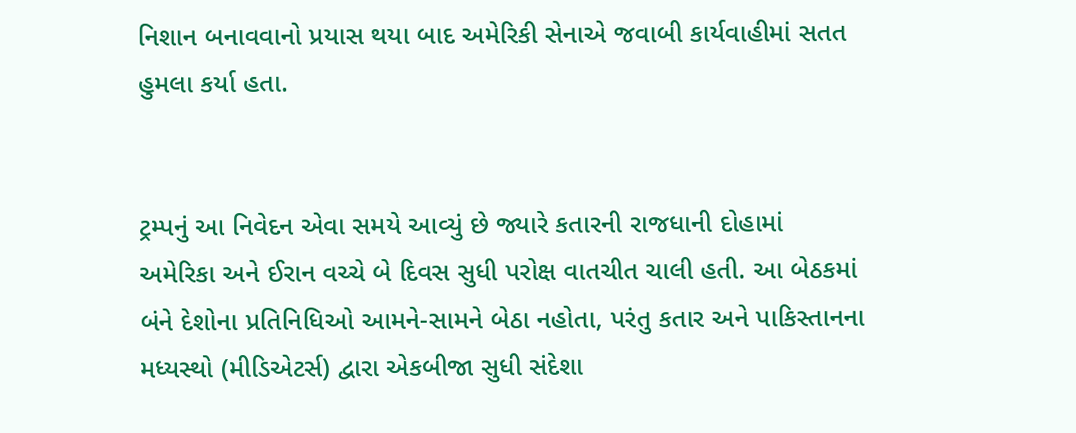નિશાન બનાવવાનો પ્રયાસ થયા બાદ અમેરિકી સેનાએ જવાબી કાર્યવાહીમાં સતત હુમલા કર્યા હતા.


ટ્રમ્પનું આ નિવેદન એવા સમયે આવ્યું છે જ્યારે કતારની રાજધાની દોહામાં અમેરિકા અને ઈરાન વચ્ચે બે દિવસ સુધી પરોક્ષ વાતચીત ચાલી હતી. આ બેઠકમાં બંને દેશોના પ્રતિનિધિઓ આમને-સામને બેઠા નહોતા, પરંતુ કતાર અને પાકિસ્તાનના મધ્યસ્થો (મીડિએટર્સ) દ્વારા એકબીજા સુધી સંદેશા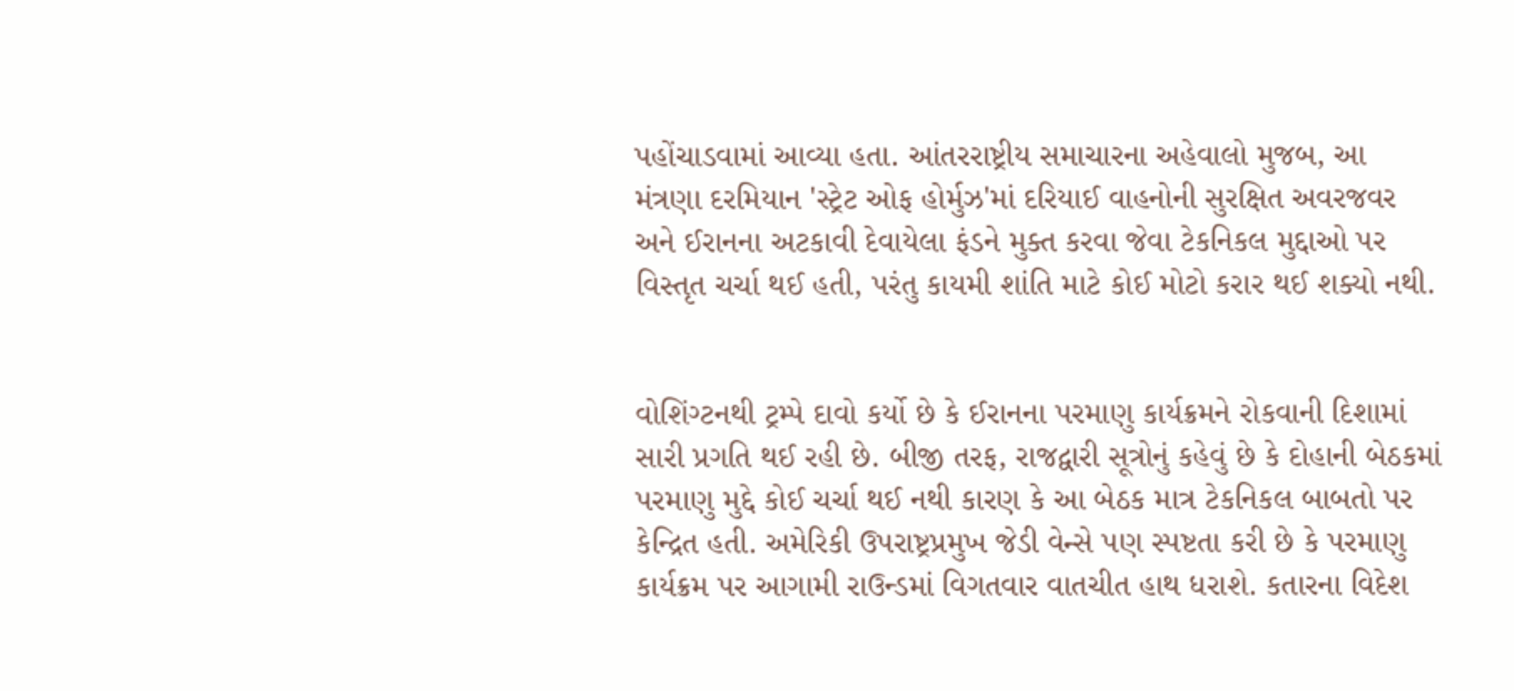પહોંચાડવામાં આવ્યા હતા. આંતરરાષ્ટ્રીય સમાચારના અહેવાલો મુજબ, આ મંત્રણા દરમિયાન 'સ્ટ્રેટ ઓફ હોર્મુઝ'માં દરિયાઈ વાહનોની સુરક્ષિત અવરજવર અને ઈરાનના અટકાવી દેવાયેલા ફંડને મુક્ત કરવા જેવા ટેકનિકલ મુદ્દાઓ પર વિસ્તૃત ચર્ચા થઈ હતી, પરંતુ કાયમી શાંતિ માટે કોઈ મોટો કરાર થઈ શક્યો નથી.


વોશિંગ્ટનથી ટ્રમ્પે દાવો કર્યો છે કે ઈરાનના પરમાણુ કાર્યક્રમને રોકવાની દિશામાં સારી પ્રગતિ થઈ રહી છે. બીજી તરફ, રાજદ્વારી સૂત્રોનું કહેવું છે કે દોહાની બેઠકમાં પરમાણુ મુદ્દે કોઈ ચર્ચા થઈ નથી કારણ કે આ બેઠક માત્ર ટેકનિકલ બાબતો પર કેન્દ્રિત હતી. અમેરિકી ઉપરાષ્ટ્રપ્રમુખ જેડી વેન્સે પણ સ્પષ્ટતા કરી છે કે પરમાણુ કાર્યક્રમ પર આગામી રાઉન્ડમાં વિગતવાર વાતચીત હાથ ધરાશે. કતારના વિદેશ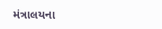મંત્રાલયના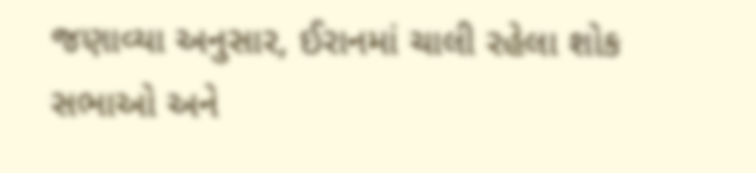જણાવ્યા અનુસાર, ઈરાનમાં ચાલી રહેલા શોક સભાઓ અને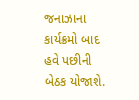જનાઝાના કાર્યક્રમો બાદ હવે પછીની બેઠક યોજાશે.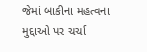જેમાં બાકીના મહત્વના મુદ્દાઓ પર ચર્ચા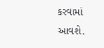કરવામાં આવશે.